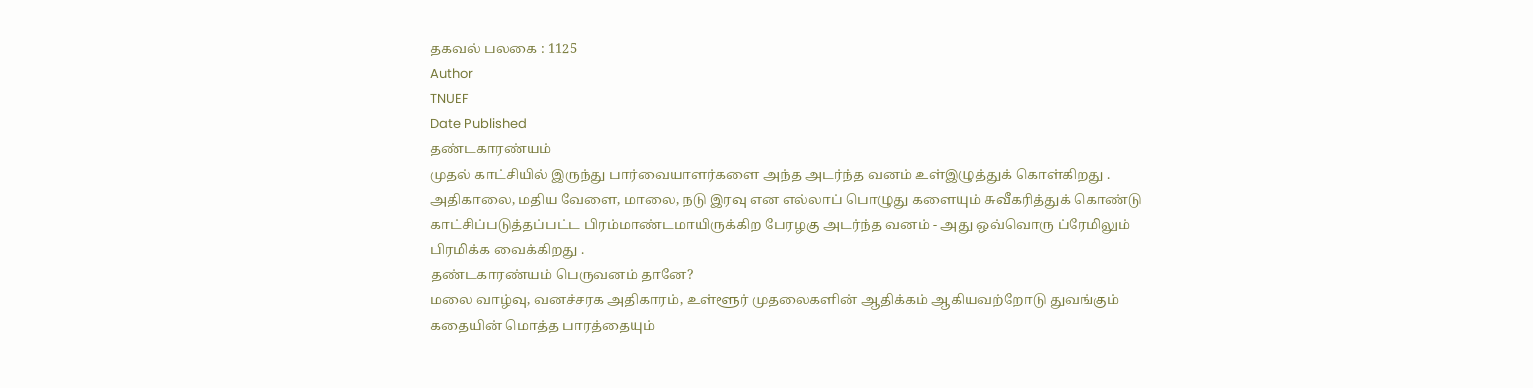தகவல் பலகை : 1125
Author
TNUEF
Date Published
தண்டகாரண்யம்
முதல் காட்சியில் இருந்து பார்வையாளர்களை அந்த அடர்ந்த வனம் உள்இழுத்துக் கொள்கிறது . அதிகாலை, மதிய வேளை, மாலை, நடு இரவு என எல்லாப் பொழுது களையும் சுவீகரித்துக் கொண்டு காட்சிப்படுத்தப்பட்ட பிரம்மாண்டமாயிருக்கிற பேரழகு அடர்ந்த வனம் - அது ஒவ்வொரு ப்ரேமிலும் பிரமிக்க வைக்கிறது .
தண்டகாரண்யம் பெருவனம் தானே?
மலை வாழ்வு, வனச்சரக அதிகாரம், உள்ளூர் முதலைகளின் ஆதிக்கம் ஆகியவற்றோடு துவங்கும் கதையின் மொத்த பாரத்தையும்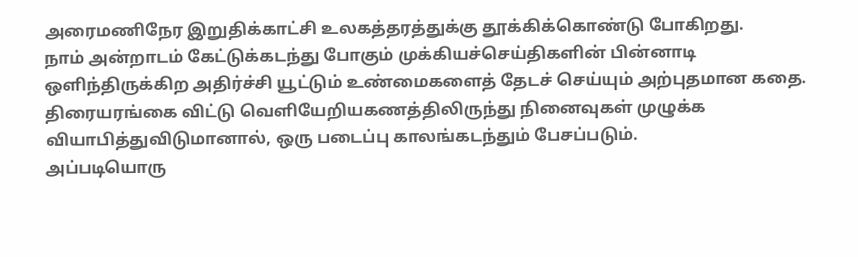அரைமணிநேர இறுதிக்காட்சி உலகத்தரத்துக்கு தூக்கிக்கொண்டு போகிறது.
நாம் அன்றாடம் கேட்டுக்கடந்து போகும் முக்கியச்செய்திகளின் பின்னாடி ஒளிந்திருக்கிற அதிர்ச்சி யூட்டும் உண்மைகளைத் தேடச் செய்யும் அற்புதமான கதை.
திரையரங்கை விட்டு வெளியேறியகணத்திலிருந்து நினைவுகள் முழுக்க வியாபித்துவிடுமானால், ஒரு படைப்பு காலங்கடந்தும் பேசப்படும்.
அப்படியொரு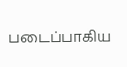படைப்பாகிய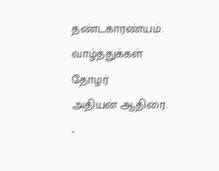தண்டகாரண்யம்.
வாழ்த்துக்கள் தோழர்
அதியன் ஆதிரை.
-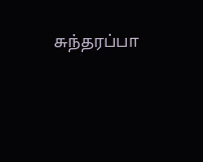சுந்தரப்பா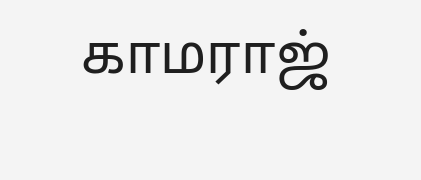காமராஜ்